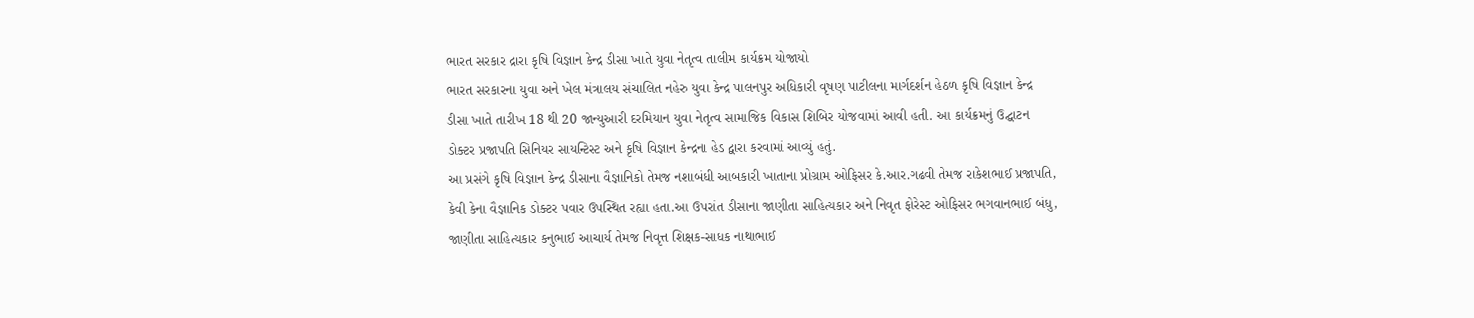ભારત સરકાર દ્રારા કૃષિ વિજ્ઞાન કેન્દ્ર ડીસા ખાતે યુવા નેતૃત્વ તાલીમ કાર્યક્રમ યોજાયો
ભારત સરકારના યુવા અને ખેલ મંત્રાલય સંચાલિત નહેરુ યુવા કેન્દ્ર પાલનપુર અધિકારી વૃષણ પાટીલના માર્ગદર્શન હેઠળ કૃષિ વિજ્ઞાન કેન્દ્ર ડીસા ખાતે તારીખ 18 થી 20 જાન્યુઆરી દરમિયાન યુવા નેતૃત્વ સામાજિક વિકાસ શિબિર યોજવામાં આવી હતી. આ કાર્યક્રમનું ઉદ્ઘાટન ડોક્ટર પ્રજાપતિ સિનિયર સાયન્ટિસ્ટ અને કૃષિ વિજ્ઞાન કેન્દ્રના હેડ દ્વારા કરવામાં આવ્યું હતું.
આ પ્રસંગે કૃષિ વિજ્ઞાન કેન્દ્ર ડીસાના વૈજ્ઞાનિકો તેમજ નશાબંધી આબકારી ખાતાના પ્રોગ્રામ ઓફિસર કે.આર.ગઢવી તેમજ રાકેશભાઈ પ્રજાપતિ, કેવી કેના વૈજ્ઞાનિક ડોક્ટર પવાર ઉપસ્થિત રહ્યા હતા.આ ઉપરાંત ડીસાના જાણીતા સાહિત્યકાર અને નિવૃત ફોરેસ્ટ ઓફિસર ભગવાનભાઈ બંધુ, જાણીતા સાહિત્યકાર કનુભાઈ આચાર્ય તેમજ નિવૃત્ત શિક્ષક-સાધક નાથાભાઈ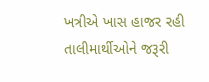ખત્રીએ ખાસ હાજર રહી તાલીમાર્થીઓને જરૂરી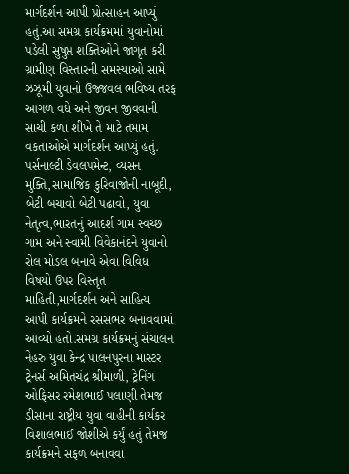માર્ગદર્શન આપી પ્રોત્સાહન આપ્યું હતું.આ સમગ્ર કાર્યક્રમમાં યુવાનોમાં પડેલી સુષુપ્ત શક્તિઓને જાગૃત કરી ગ્રામીણ વિસ્તારની સમસ્યાઓ સામે ઝઝૂમી યુવાનો ઉજ્જવલ ભવિષ્ય તરફ આગળ વધે અને જીવન જીવવાની સાચી કળા શીખે તે માટે તમામ વકતાઓએ માર્ગદર્શન આપ્યું હતું. પર્સનાલ્ટી ડેવલપમેન્ટ, વ્યસન મુક્તિ,સામાજિક કુરિવાજોની નાબૂદી, બેટી બચાવો બેટી પઢાવો, યુવા નેતૃત્વ,ભારતનું આદર્શ ગામ સ્વચ્છ ગામ અને સ્વામી વિવેકાનંદને યુવાનો રોલ મોડલ બનાવે એવા વિવિધ વિષયો ઉપર વિસ્તૃત માહિતી,માર્ગદર્શન અને સાહિત્ય આપી કાર્યક્રમને રસસભર બનાવવામાં આવ્યો હતો.સમગ્ર કાર્યક્રમનું સંચાલન નેહરુ યુવા કેન્દ્ર પાલનપુરના માસ્ટર ટ્રેનર્સ અમિતચંદ્ર શ્રીમાળી, ટ્રેનિંગ ઓફિસર રમેશભાઈ પલાણી તેમજ ડીસાના રાષ્ટ્રીય યુવા વાહીની કાર્યકર વિશાલભાઈ જોશીએ કર્યું હતું તેમજ કાર્યક્રમને સફળ બનાવવા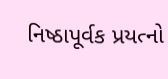નિષ્ઠાપૂર્વક પ્રયત્નો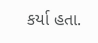કર્યા હતા.